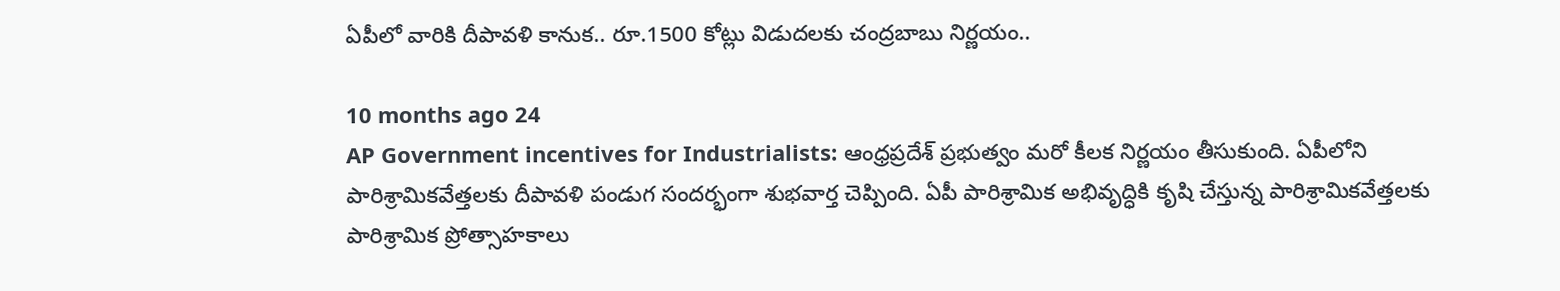ఏపీలో వారికి దీపావళి కానుక.. రూ.1500 కోట్లు విడుదలకు చంద్రబాబు నిర్ణయం..

10 months ago 24
AP Government incentives for Industrialists: ఆంధ్రప్రదేశ్ ప్రభుత్వం మరో కీలక నిర్ణయం తీసుకుంది. ఏపీలోని పారిశ్రామికవేత్తలకు దీపావళి పండుగ సందర్భంగా శుభవార్త చెప్పింది. ఏపీ పారిశ్రామిక అభివృద్ధికి కృషి చేస్తున్న పారిశ్రామికవేత్తలకు పారిశ్రామిక ప్రోత్సాహకాలు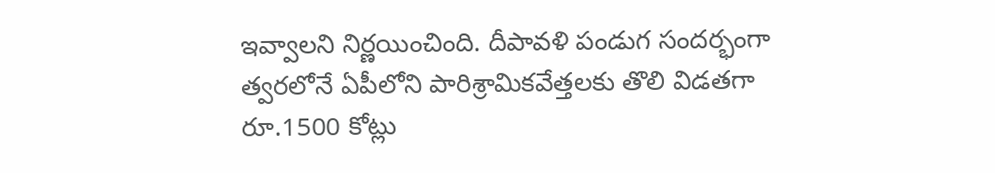ఇవ్వాలని నిర్ణయించింది. దీపావళి పండుగ సందర్భంగా త్వరలోనే ఏపీలోని పారిశ్రామికవేత్తలకు తొలి విడతగా రూ.1500 కోట్లు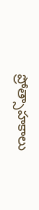ప్రోత్సాహకాలు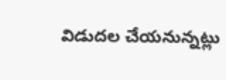విడుదల చేయనున్నట్లు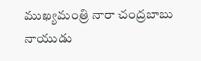ముఖ్యమంత్రి నారా చంద్రబాబు నాయుడు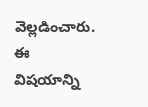వెల్లడించారు. ఈ విషయాన్ని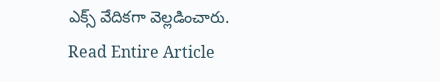ఎక్స్ వేదికగా వెల్లడించారు.
Read Entire Article